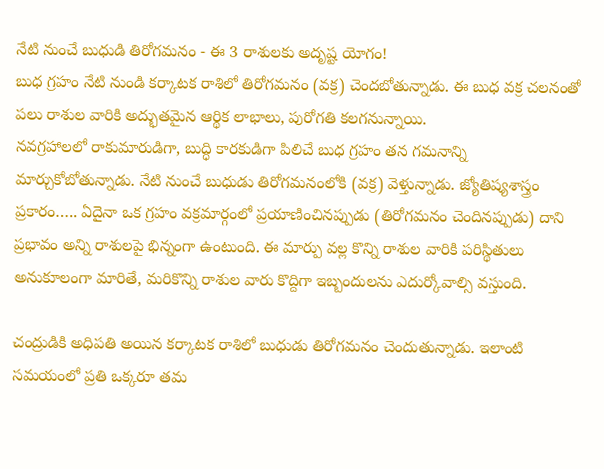నేటి నుంచే బుధుడి తిరోగమనం - ఈ 3 రాశులకు అదృష్ట యోగం!
బుధ గ్రహం నేటి నుండి కర్కాటక రాశిలో తిరోగమనం (వక్ర) చెందబోతున్నాడు. ఈ బుధ వక్ర చలనంతో పలు రాశుల వారికి అద్భుతమైన ఆర్థిక లాభాలు, పురోగతి కలగనున్నాయి.
నవగ్రహాలలో రాకుమారుడిగా, బుద్ధి కారకుడిగా పిలిచే బుధ గ్రహం తన గమనాన్ని మార్చుకోబోతున్నాడు. నేటి నుంచే బుధుడు తిరోగమనంలోకి (వక్ర) వెళ్తున్నాడు. జ్యోతిష్యశాస్త్రం ప్రకారం….. ఏదైనా ఒక గ్రహం వక్రమార్గంలో ప్రయాణించినప్పుడు (తిరోగమనం చెందినప్పుడు) దాని ప్రభావం అన్ని రాశులపై భిన్నంగా ఉంటుంది. ఈ మార్పు వల్ల కొన్ని రాశుల వారికి పరిస్థితులు అనుకూలంగా మారితే, మరికొన్ని రాశుల వారు కొద్దిగా ఇబ్బందులను ఎదుర్కోవాల్సి వస్తుంది.

చంద్రుడికి అధిపతి అయిన కర్కాటక రాశిలో బుధుడు తిరోగమనం చెందుతున్నాడు. ఇలాంటి సమయంలో ప్రతి ఒక్కరూ తమ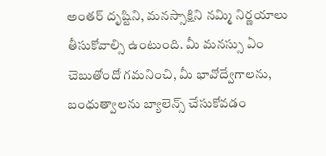అంతర్ దృష్టిని, మనస్సాక్షిని నమ్మి నిర్ణయాలు తీసుకోవాల్సి ఉంటుంది. మీ మనస్సు ఏం చెబుతోందో గమనించి, మీ భావోద్వేగాలను, బంధుత్వాలను బ్యాలెన్స్ చేసుకోవడం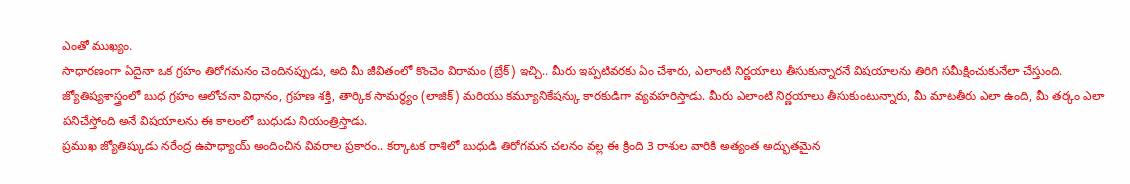ఎంతో ముఖ్యం.
సాధారణంగా ఏదైనా ఒక గ్రహం తిరోగమనం చెందినప్పుడు, అది మీ జీవితంలో కొంచెం విరామం (బ్రేక్) ఇచ్చి.. మీరు ఇప్పటివరకు ఏం చేశారు, ఎలాంటి నిర్ణయాలు తీసుకున్నారనే విషయాలను తిరిగి సమీక్షించుకునేలా చేస్తుంది. జ్యోతిష్యశాస్త్రంలో బుధ గ్రహం ఆలోచనా విధానం, గ్రహణ శక్తి, తార్కిక సామర్థ్యం (లాజిక్) మరియు కమ్యూనికేషన్కు కారకుడిగా వ్యవహరిస్తాడు. మీరు ఎలాంటి నిర్ణయాలు తీసుకుంటున్నారు, మీ మాటతీరు ఎలా ఉంది, మీ తర్కం ఎలా పనిచేస్తోంది అనే విషయాలను ఈ కాలంలో బుధుడు నియంత్రిస్తాడు.
ప్రముఖ జ్యోతిష్కుడు నరేంద్ర ఉపాధ్యాయ్ అందించిన వివరాల ప్రకారం.. కర్కాటక రాశిలో బుధుడి తిరోగమన చలనం వల్ల ఈ క్రింది 3 రాశుల వారికి అత్యంత అద్భుతమైన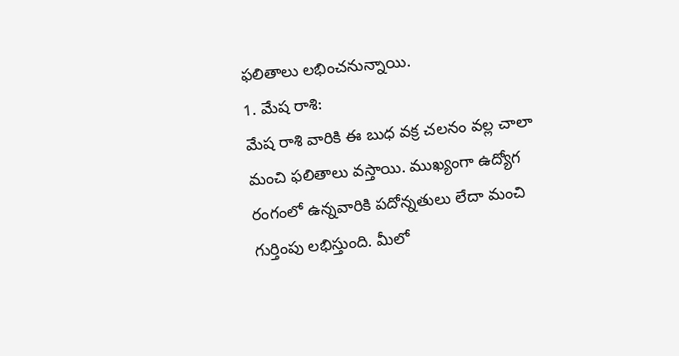ఫలితాలు లభించనున్నాయి.
1. మేష రాశి:
మేష రాశి వారికి ఈ బుధ వక్ర చలనం వల్ల చాలా మంచి ఫలితాలు వస్తాయి. ముఖ్యంగా ఉద్యోగ రంగంలో ఉన్నవారికి పదోన్నతులు లేదా మంచి గుర్తింపు లభిస్తుంది. మీలో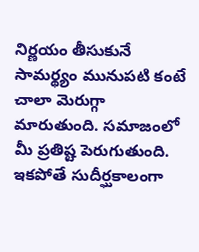నిర్ణయం తీసుకునే సామర్థ్యం మునుపటి కంటే చాలా మెరుగ్గా మారుతుంది. సమాజంలో మీ ప్రతిష్ట పెరుగుతుంది. ఇకపోతే సుదీర్ఘకాలంగా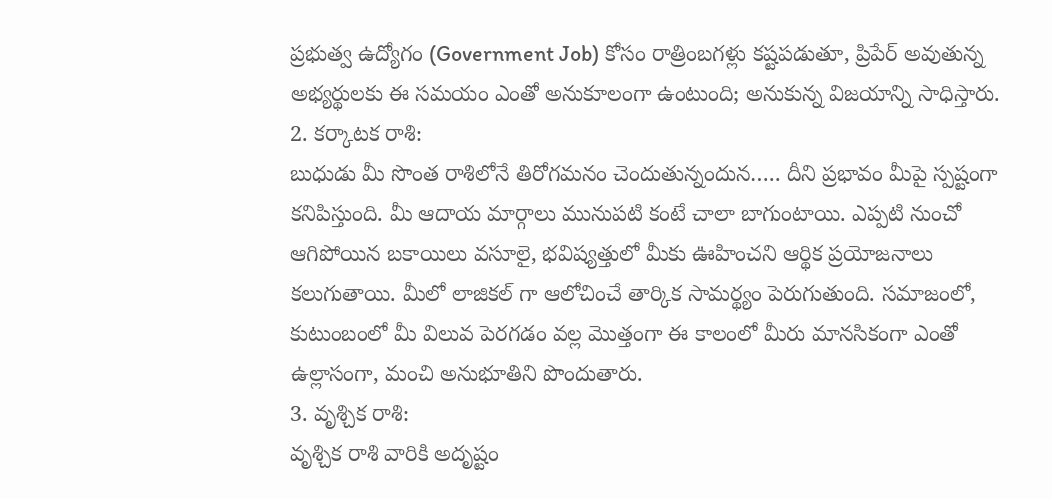ప్రభుత్వ ఉద్యోగం (Government Job) కోసం రాత్రింబగళ్లు కష్టపడుతూ, ప్రిపేర్ అవుతున్న అభ్యర్థులకు ఈ సమయం ఎంతో అనుకూలంగా ఉంటుంది; అనుకున్న విజయాన్ని సాధిస్తారు.
2. కర్కాటక రాశి:
బుధుడు మీ సొంత రాశిలోనే తిరోగమనం చెందుతున్నందున….. దీని ప్రభావం మీపై స్పష్టంగా కనిపిస్తుంది. మీ ఆదాయ మార్గాలు మునుపటి కంటే చాలా బాగుంటాయి. ఎప్పటి నుంచో ఆగిపోయిన బకాయిలు వసూలై, భవిష్యత్తులో మీకు ఊహించని ఆర్థిక ప్రయోజనాలు కలుగుతాయి. మీలో లాజికల్ గా ఆలోచించే తార్కిక సామర్థ్యం పెరుగుతుంది. సమాజంలో, కుటుంబంలో మీ విలువ పెరగడం వల్ల మొత్తంగా ఈ కాలంలో మీరు మానసికంగా ఎంతో ఉల్లాసంగా, మంచి అనుభూతిని పొందుతారు.
3. వృశ్చిక రాశి:
వృశ్చిక రాశి వారికి అదృష్టం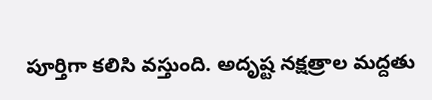పూర్తిగా కలిసి వస్తుంది. అదృష్ట నక్షత్రాల మద్దతు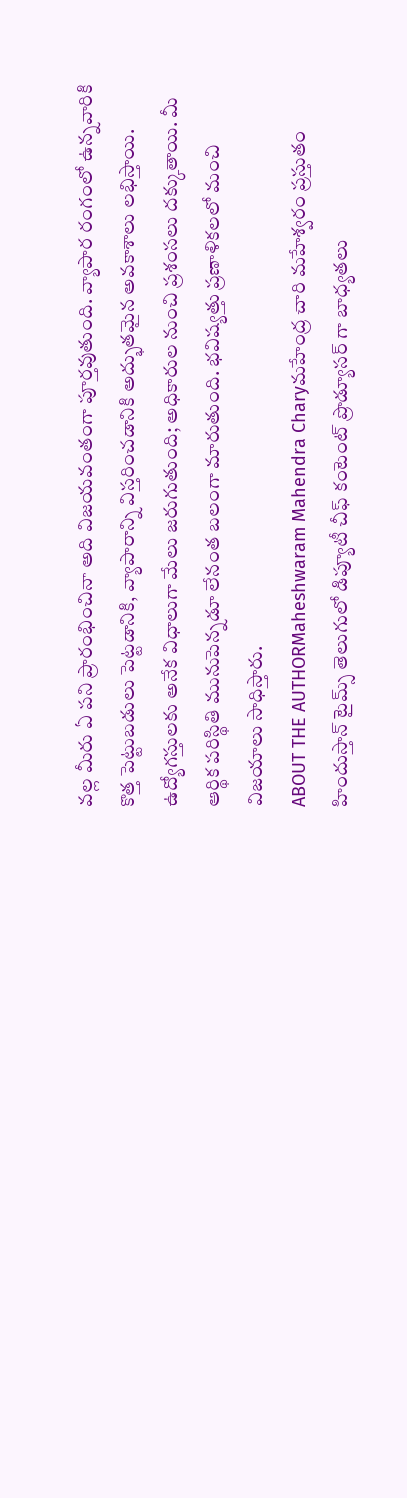వల్ల మీరు ఏ పని ప్రారంభించినా అది విజయవంతంగా పూర్తవుతుంది. వ్యాపార రంగంలో ఉన్నవారికి కొత్త పెట్టుబడులు పెట్టడానికి, వ్యాపారాన్ని విస్తరించడానికి అద్భుతమైన అవకాశాలు లభిస్తాయి. ఉద్యోగస్తులకు అనేక విధాలుగా మేలు జరుగుతుంది; అధికారుల నుంచి ప్రశంసలు దక్కుతాయి. మీ ఆర్థిక పరిస్థితి మునుపెన్నడూ లేనంత బలంగా మారుతుంది. భవిష్యత్తు ప్రణాళికలలో మంచి విజయాలు సాధిస్తారు.
ABOUT THE AUTHORMaheshwaram Mahendra Charyమహేంద్ర చారి మహేశ్వరం ప్రస్తుతం హిందుస్తాన్ టైమ్స్ తెలుగులో డిప్యూటీ చీఫ్ కంటెంట్ ప్రొడ్యూసర్ గా బాధ్యతలు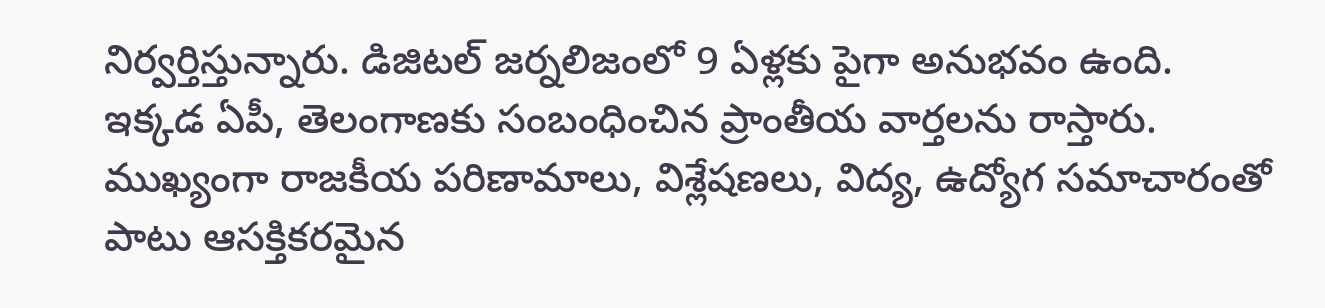నిర్వర్తిస్తున్నారు. డిజిటల్ జర్నలిజంలో 9 ఏళ్లకు పైగా అనుభవం ఉంది. ఇక్కడ ఏపీ, తెలంగాణకు సంబంధించిన ప్రాంతీయ వార్తలను రాస్తారు. ముఖ్యంగా రాజకీయ పరిణామాలు, విశ్లేషణలు, విద్య, ఉద్యోగ సమాచారంతో పాటు ఆసక్తికరమైన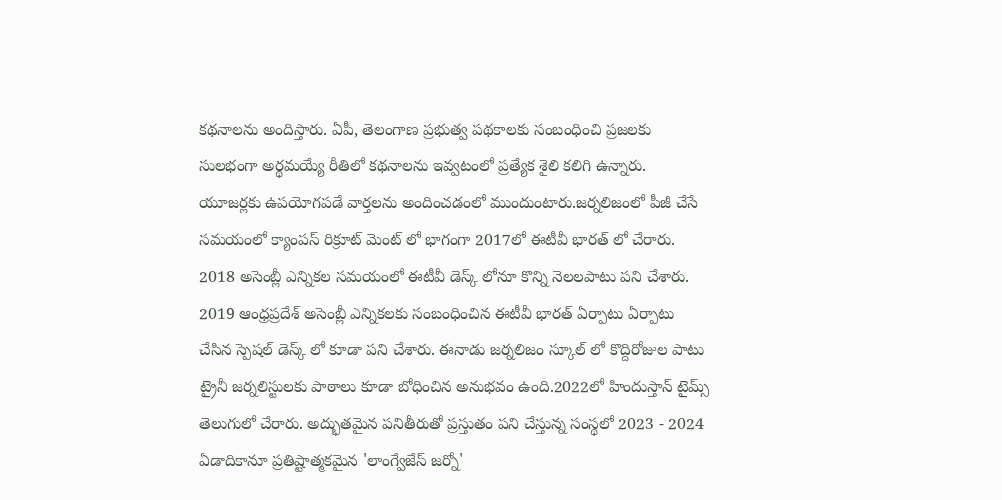కథనాలను అందిస్తారు. ఏపీ, తెలంగాణ ప్రభుత్వ పథకాలకు సంబంధించి ప్రజలకు సులభంగా అర్థమయ్యే రీతిలో కథనాలను ఇవ్వటంలో ప్రత్యేక శైలి కలిగి ఉన్నారు. యూజర్లకు ఉపయోగపడే వార్తలను అందించడంలో ముందుంటారు.జర్నలిజంలో పీజీ చేసే సమయంలో క్యాంపస్ రిక్రూట్ మెంట్ లో భాగంగా 2017లో ఈటీవీ భారత్ లో చేరారు. 2018 అసెంబ్లీ ఎన్నికల సమయంలో ఈటీవీ డెస్క్ లోనూ కొన్ని నెలలపాటు పని చేశారు. 2019 ఆంధ్రప్రదేశ్ అసెంబ్లీ ఎన్నికలకు సంబంధించిన ఈటీవీ భారత్ ఏర్పాటు ఏర్పాటు చేసిన స్పెషల్ డెస్క్ లో కూడా పని చేశారు. ఈనాడు జర్నలిజం స్కూల్ లో కొద్దిరోజుల పాటు ట్రైనీ జర్నలిస్టులకు పాఠాలు కూడా బోధించిన అనుభవం ఉంది.2022లో హిందుస్తాన్ టైమ్స్ తెలుగులో చేరారు. అద్భుతమైన పనితీరుతో ప్రస్తుతం పని చేస్తున్న సంస్థలో 2023 - 2024 ఏడాదికానూ ప్రతిష్టాత్మకమైన 'లాంగ్వేజేస్ జర్నో'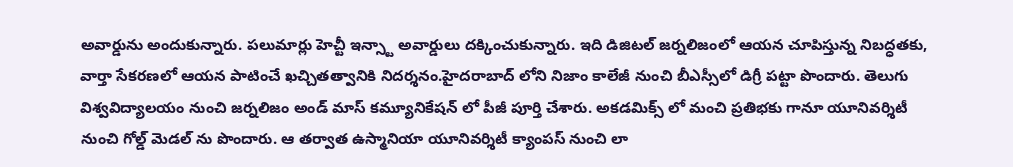అవార్డును అందుకున్నారు. పలుమార్లు హెచ్టీ ఇన్స్టా అవార్డులు దక్కించుకున్నారు. ఇది డిజిటల్ జర్నలిజంలో ఆయన చూపిస్తున్న నిబద్ధతకు, వార్తా సేకరణలో ఆయన పాటించే ఖచ్చితత్వానికి నిదర్శనం.హైదరాబాద్ లోని నిజాం కాలేజీ నుంచి బీఎస్సీలో డిగ్రీ పట్టా పొందారు. తెలుగు విశ్వవిద్యాలయం నుంచి జర్నలిజం అండ్ మాస్ కమ్యూనికేషన్ లో పీజీ పూర్తి చేశారు. అకడమిక్స్ లో మంచి ప్రతిభకు గానూ యూనివర్శిటీ నుంచి గోల్డ్ మెడల్ ను పొందారు. ఆ తర్వాత ఉస్మానియా యూనివర్శిటీ క్యాంపస్ నుంచి లా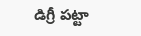డిగ్రీ పట్టా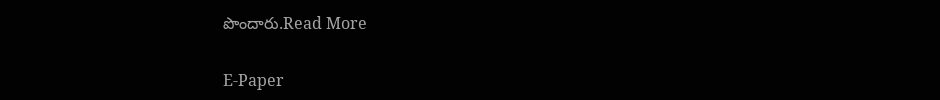పొందారు.Read More

E-Paper